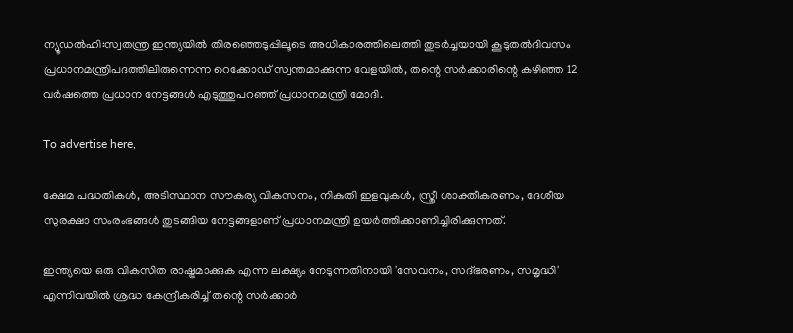ന്യൂഡൽഹി:സ്വതന്ത്ര ഇന്ത്യയിൽ തിരഞ്ഞെടുപ്പിലൂടെ അധികാരത്തിലെത്തി തുടർച്ചയായി കൂടുതൽദിവസം പ്രധാനമന്ത്രിപദത്തിലിരുന്നെന്ന റെക്കോഡ് സ്വന്തമാക്കുന്ന വേളയിൽ, തന്റെ സർക്കാരിന്റെ കഴിഞ്ഞ 12 വർഷത്തെ പ്രധാന നേട്ടങ്ങൾ എടുത്തുപറഞ്ഞ് പ്രധാനമന്ത്രി മോദി.

To advertise here,

ക്ഷേമ പദ്ധതികൾ, അടിസ്ഥാന സൗകര്യ വികസനം, നികുതി ഇളവുകൾ, സ്ത്രീ ശാക്തീകരണം, ദേശീയ സുരക്ഷാ സംരംഭങ്ങൾ തുടങ്ങിയ നേട്ടങ്ങളാണ് പ്രധാനമന്ത്രി ഉയർത്തിക്കാണിച്ചിരിക്കുന്നത്.

ഇന്ത്യയെ ഒരു വികസിത രാഷ്ട്രമാക്കുക എന്ന ലക്ഷ്യം നേടുന്നതിനായി 'സേവനം, സദ്ഭരണം, സമൃദ്ധി' എന്നിവയിൽ ശ്രദ്ധ കേന്ദ്രീകരിച്ച് തന്റെ സർക്കാർ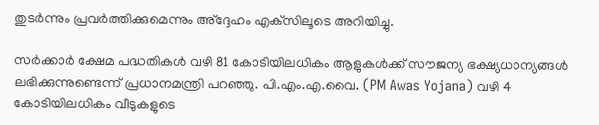തുടർന്നും പ്രവർത്തിക്കുമെന്നും അ്‌ദ്ദേഹം എക്‌സിലൂടെ അറിയിച്ചു.

സർക്കാർ ക്ഷേമ പദ്ധതികൾ വഴി 81 കോടിയിലധികം ആളുകൾക്ക് സൗജന്യ ഭക്ഷ്യധാന്യങ്ങൾ ലഭിക്കുന്നുണ്ടെന്ന് പ്രധാനമന്ത്രി പറഞ്ഞു. പി.എം.എ.വൈ. (PM Awas Yojana) വഴി 4 കോടിയിലധികം വീടുകളുടെ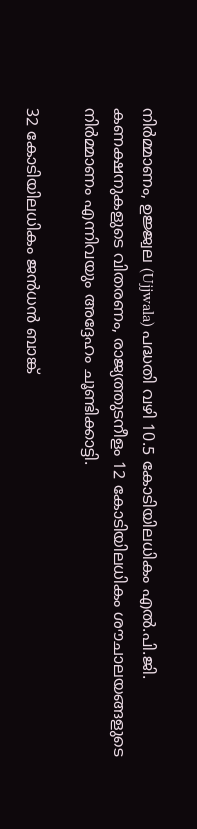നിർമ്മാണം, ഉജ്ജ്വല (Ujjwala) പദ്ധതി വഴി 10.5 കോടിയിലധികം എൽ.പി.ജി. കണക്ഷനുകളുടെ വിതരണം, രാജ്യത്തുടനീളം 12 കോടിയിലധികം ശൗചാലയങ്ങളുടെ നിർമ്മാണം എന്നിവയും അദ്ദേഹം ചൂണ്ടിക്കാട്ടി.

32 കോടിയിലധികം ജൻധൻ ബാങ്ക്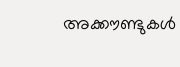അക്കൗണ്ടുകൾ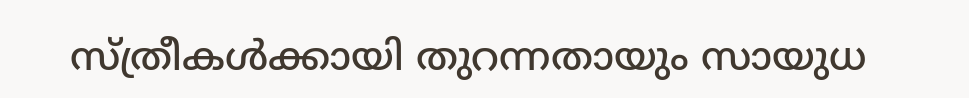സ്ത്രീകൾക്കായി തുറന്നതായും സായുധ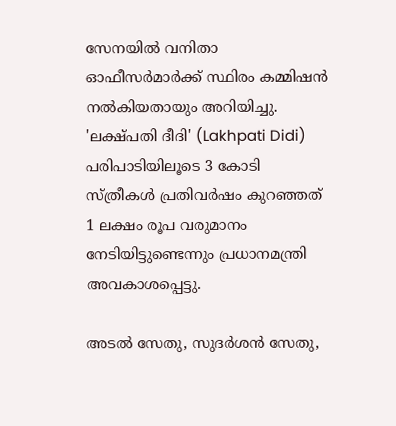സേനയിൽ വനിതാ ഓഫീസർമാർക്ക് സ്ഥിരം കമ്മിഷൻ നൽകിയതായും അറിയിച്ചു. 'ലക്ഷ്പതി ദീദി' (Lakhpati Didi) പരിപാടിയിലൂടെ 3 കോടി സ്ത്രീകൾ പ്രതിവർഷം കുറഞ്ഞത് 1 ലക്ഷം രൂപ വരുമാനം നേടിയിട്ടുണ്ടെന്നും പ്രധാനമന്ത്രി അവകാശപ്പെട്ടു.

അടൽ സേതു, സുദർശൻ സേതു,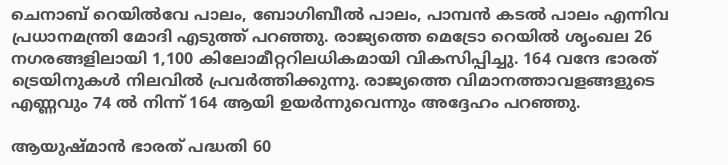ചെനാബ് റെയിൽവേ പാലം, ബോഗിബീൽ പാലം, പാമ്പൻ കടൽ പാലം എന്നിവ പ്രധാനമന്ത്രി മോദി എടുത്ത് പറഞ്ഞു. രാജ്യത്തെ മെട്രോ റെയിൽ ശൃംഖല 26 നഗരങ്ങളിലായി 1,100 കിലോമീറ്ററിലധികമായി വികസിപ്പിച്ചു. 164 വന്ദേ ഭാരത് ട്രെയിനുകൾ നിലവിൽ പ്രവർത്തിക്കുന്നു. രാജ്യത്തെ വിമാനത്താവളങ്ങളുടെ എണ്ണവും 74 ൽ നിന്ന് 164 ആയി ഉയർന്നുവെന്നും അദ്ദേഹം പറഞ്ഞു.

ആയുഷ്മാൻ ഭാരത് പദ്ധതി 60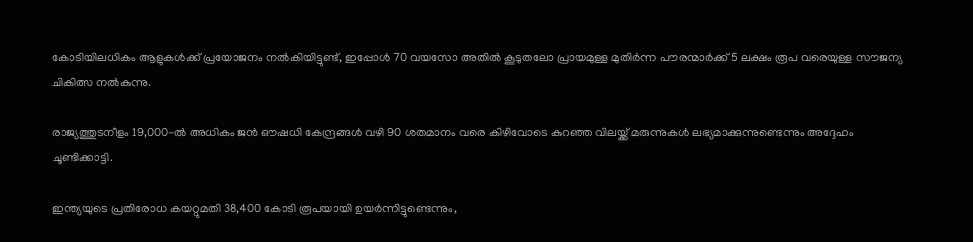കോടിയിലധികം ആളുകൾക്ക് പ്രയോജനം നൽകിയിട്ടുണ്ട്, ഇപ്പോൾ 70 വയസോ അതിൽ കൂടുതലോ പ്രായമുള്ള മുതിർന്ന പൗരന്മാർക്ക് 5 ലക്ഷം രൂപ വരെയുള്ള സൗജന്യ ചികിത്സ നൽകുന്നു.

രാജ്യത്തുടനീളം 19,000-ൽ അധികം ജൻ ഔഷധി കേന്ദ്രങ്ങൾ വഴി 90 ശതമാനം വരെ കിഴിവോടെ കുറഞ്ഞ വിലയ്ക്ക് മരുന്നുകൾ ലഭ്യമാക്കുന്നുണ്ടെന്നും അദ്ദേഹം ചൂണ്ടിക്കാട്ടി.

ഇന്ത്യയുടെ പ്രതിരോധ കയറ്റുമതി 38,400 കോടി രൂപയായി ഉയർന്നിട്ടുണ്ടെന്നും,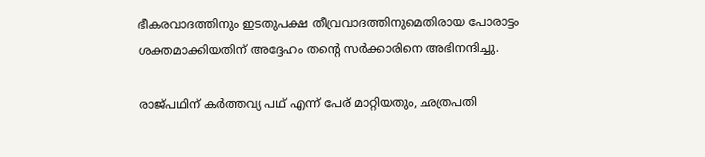ഭീകരവാദത്തിനും ഇടതുപക്ഷ തീവ്രവാദത്തിനുമെതിരായ പോരാട്ടം ശക്തമാക്കിയതിന് അദ്ദേഹം തന്റെ സർക്കാരിനെ അഭിനന്ദിച്ചു.

രാജ്പഥിന് കർത്തവ്യ പഥ് എന്ന് പേര് മാറ്റിയതും, ഛത്രപതി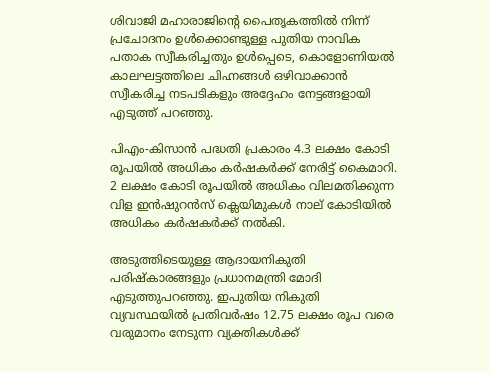ശിവാജി മഹാരാജിന്റെ പൈതൃകത്തിൽ നിന്ന് പ്രചോദനം ഉൾക്കൊണ്ടുള്ള പുതിയ നാവിക പതാക സ്വീകരിച്ചതും ഉൾപ്പെടെ, കൊളോണിയൽ കാലഘട്ടത്തിലെ ചിഹ്നങ്ങൾ ഒഴിവാക്കാൻ സ്വീകരിച്ച നടപടികളും അദ്ദേഹം നേട്ടങ്ങളായി എടുത്ത് പറഞ്ഞു.

പിഎം-കിസാൻ പദ്ധതി പ്രകാരം 4.3 ലക്ഷം കോടി രൂപയിൽ അധികം കർഷകർക്ക് നേരിട്ട് കൈമാറി. 2 ലക്ഷം കോടി രൂപയിൽ അധികം വിലമതിക്കുന്ന വിള ഇൻഷുറൻസ് ക്ലെയിമുകൾ നാല് കോടിയിൽ അധികം കർഷകർക്ക് നൽകി.

അടുത്തിടെയുള്ള ആദായനികുതി പരിഷ്‌കാരങ്ങളും പ്രധാനമന്ത്രി മോദി എടുത്തുപറഞ്ഞു. ഇപുതിയ നികുതി വ്യവസ്ഥയിൽ പ്രതിവർഷം 12.75 ലക്ഷം രൂപ വരെ വരുമാനം നേടുന്ന വ്യക്തികൾക്ക്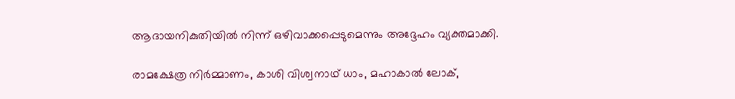ആദായനികുതിയിൽ നിന്ന് ഒഴിവാക്കപ്പെടുമെന്നും അദ്ദേഹം വ്യക്തമാക്കി.

രാമക്ഷേത്ര നിർമ്മാണം, കാശി വിശ്വനാഥ് ധാം, മഹാകാൽ ലോക്,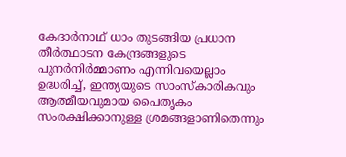കേദാർനാഥ് ധാം തുടങ്ങിയ പ്രധാന തീർത്ഥാടന കേന്ദ്രങ്ങളുടെ പുനർനിർമ്മാണം എന്നിവയെല്ലാം ഉദ്ധരിച്ച്, ഇന്ത്യയുടെ സാംസ്‌കാരികവും ആത്മീയവുമായ പൈതൃകം സംരക്ഷിക്കാനുള്ള ശ്രമങ്ങളാണിതെന്നും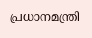പ്രധാനമന്ത്രി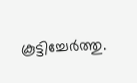കൂട്ടിച്ചേർത്തു.